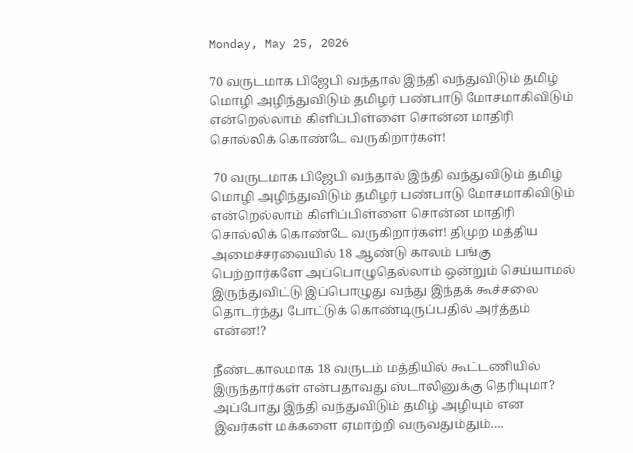Monday, May 25, 2026

70 வருடமாக பிஜேபி வந்தால் இந்தி வந்துவிடும் தமிழ் மொழி அழிந்துவிடும் தமிழர் பண்பாடு மோசமாகிவிடும் என்றெல்லாம் கிளிப்பிள்ளை சொன்ன மாதிரி சொல்லிக் கொண்டே வருகிறார்கள்!

 70 வருடமாக பிஜேபி வந்தால் இந்தி வந்துவிடும் தமிழ் மொழி அழிந்துவிடும் தமிழர் பண்பாடு மோசமாகிவிடும் என்றெல்லாம் கிளிப்பிள்ளை சொன்ன மாதிரி சொல்லிக் கொண்டே வருகிறார்கள்! திமுற மத்திய அமைச்சரவையில் 18 ஆண்டு காலம் பங்கு பெற்றார்களே அப்பொழுதெல்லாம் ஒன்றும் செய்யாமல் இருந்துவிட்டு இப்பொழுது வந்து இந்தக் கூச்சலை தொடர்ந்து போட்டுக் கொண்டிருப்பதில் அர்த்தம் என்ன!?

நீண்டகாலமாக 18 வருடம் மத்தியில் கூட்டணியில் இருந்தார்கள் என்பதாவது ஸ்டாலினுக்கு தெரியுமா? அப்போது இந்தி வந்துவிடும் தமிழ் அழியும் என இவர்கள் மக்களை ஏமாற்றி வருவதும்தும்….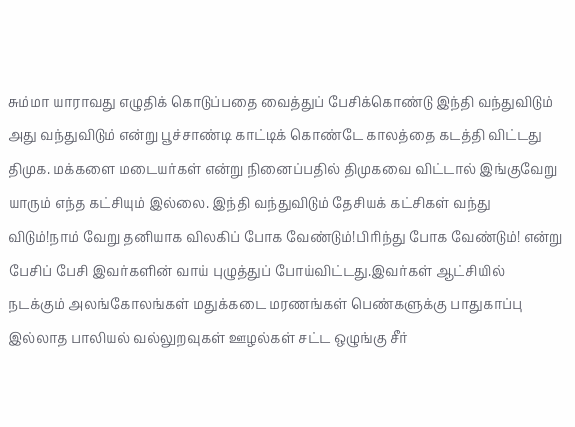சும்மா யாராவது எழுதிக் கொடுப்பதை வைத்துப் பேசிக்கொண்டு இந்தி வந்துவிடும் அது வந்துவிடும் என்று பூச்சாண்டி காட்டிக் கொண்டே காலத்தை கடத்தி விட்டது திமுக. மக்களை மடையர்கள் என்று நினைப்பதில் திமுகவை விட்டால் இங்குவேறு யாரும் எந்த கட்சியும் இல்லை. இந்தி வந்துவிடும் தேசியக் கட்சிகள் வந்து விடும்!நாம் வேறு தனியாக விலகிப் போக வேண்டும்!பிரிந்து போக வேண்டும்! என்று பேசிப் பேசி இவர்களின் வாய் புழுத்துப் போய்விட்டது.இவர்கள் ஆட்சியில் நடக்கும் அலங்கோலங்கள் மதுக்கடை மரணங்கள் பெண்களுக்கு பாதுகாப்பு இல்லாத பாலியல் வல்லுறவுகள் ஊழல்கள் சட்ட ஒழுங்கு சீர்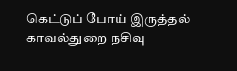கெட்டுப் போய் இருத்தல் காவல்துறை நசிவு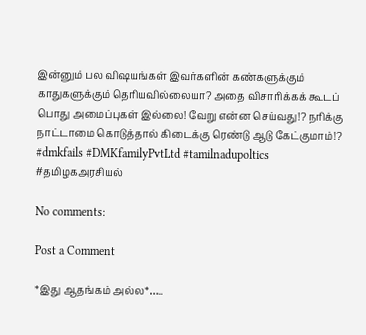இன்னும் பல விஷயங்கள் இவர்களின் கண்களுக்கும் காதுகளுக்கும் தெரியவில்லையா? அதை விசாரிக்கக் கூடப் பொது அமைப்புகள் இல்லை! வேறு என்ன செய்வது!? நரிக்கு நாட்டாமை கொடுத்தால் கிடைக்கு ரெண்டு ஆடு கேட்குமாம்!? #dmkfails #DMKfamilyPvtLtd #tamilnadupoltics #தமிழகஅரசியல்

No comments:

Post a Comment

*இது ஆதங்கம் அல்ல*…..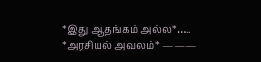*இது ஆதங்கம் அல்ல*….. *அரசியல் அவலம்* ———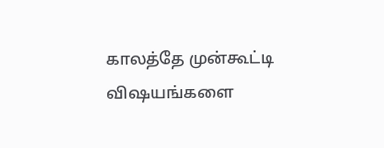காலத்தே முன்கூட்டி விஷயங்களை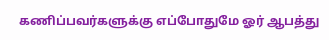கணிப்பவர்களுக்கு எப்போதுமே ஓர் ஆபத்து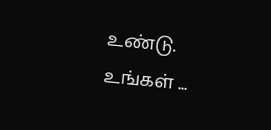உண்டு. உங்கள் ...